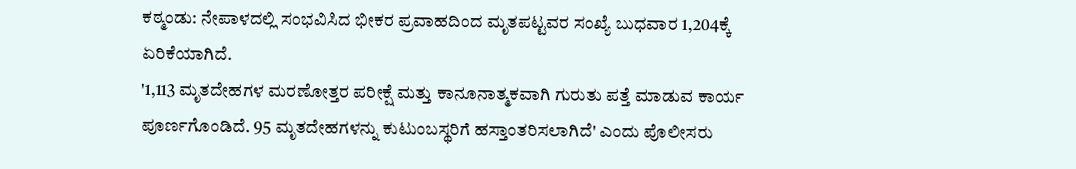ಕಠ್ಮಂಡು: ನೇಪಾಳದಲ್ಲಿ ಸಂಭವಿಸಿದ ಭೀಕರ ಪ್ರವಾಹದಿಂದ ಮೃತಪಟ್ಟವರ ಸಂಖ್ಯೆ ಬುಧವಾರ 1,204ಕ್ಕೆ ಏರಿಕೆಯಾಗಿದೆ.
'1,113 ಮೃತದೇಹಗಳ ಮರಣೋತ್ತರ ಪರೀಕ್ಷೆ ಮತ್ತು ಕಾನೂನಾತ್ಮಕವಾಗಿ ಗುರುತು ಪತ್ತೆ ಮಾಡುವ ಕಾರ್ಯ ಪೂರ್ಣಗೊಂಡಿದೆ. 95 ಮೃತದೇಹಗಳನ್ನು ಕುಟುಂಬಸ್ಥರಿಗೆ ಹಸ್ತಾಂತರಿಸಲಾಗಿದೆ' ಎಂದು ಪೊಲೀಸರು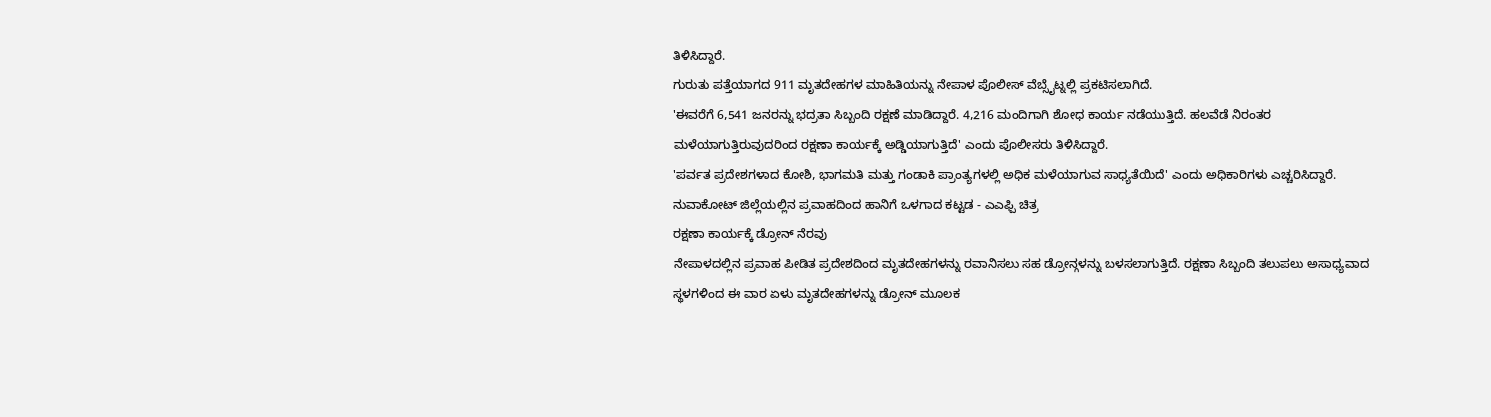ತಿಳಿಸಿದ್ದಾರೆ.
ಗುರುತು ಪತ್ತೆಯಾಗದ 911 ಮೃತದೇಹಗಳ ಮಾಹಿತಿಯನ್ನು ನೇಪಾಳ ಪೊಲೀಸ್ ವೆಬ್ಸೈಟ್ನಲ್ಲಿ ಪ್ರಕಟಿಸಲಾಗಿದೆ.
'ಈವರೆಗೆ 6,541 ಜನರನ್ನು ಭದ್ರತಾ ಸಿಬ್ಬಂದಿ ರಕ್ಷಣೆ ಮಾಡಿದ್ದಾರೆ. 4,216 ಮಂದಿಗಾಗಿ ಶೋಧ ಕಾರ್ಯ ನಡೆಯುತ್ತಿದೆ. ಹಲವೆಡೆ ನಿರಂತರ ಮಳೆಯಾಗುತ್ತಿರುವುದರಿಂದ ರಕ್ಷಣಾ ಕಾರ್ಯಕ್ಕೆ ಅಡ್ಡಿಯಾಗುತ್ತಿದೆ' ಎಂದು ಪೊಲೀಸರು ತಿಳಿಸಿದ್ದಾರೆ.
'ಪರ್ವತ ಪ್ರದೇಶಗಳಾದ ಕೋಶಿ, ಭಾಗಮತಿ ಮತ್ತು ಗಂಡಾಕಿ ಪ್ರಾಂತ್ಯಗಳಲ್ಲಿ ಅಧಿಕ ಮಳೆಯಾಗುವ ಸಾಧ್ಯತೆಯಿದೆ' ಎಂದು ಅಧಿಕಾರಿಗಳು ಎಚ್ಚರಿಸಿದ್ದಾರೆ.
ನುವಾಕೋಟ್ ಜಿಲ್ಲೆಯಲ್ಲಿನ ಪ್ರವಾಹದಿಂದ ಹಾನಿಗೆ ಒಳಗಾದ ಕಟ್ಟಡ - ಎಎಫ್ಪಿ ಚಿತ್ರ
ರಕ್ಷಣಾ ಕಾರ್ಯಕ್ಕೆ ಡ್ರೋನ್ ನೆರವು
ನೇಪಾಳದಲ್ಲಿನ ಪ್ರವಾಹ ಪೀಡಿತ ಪ್ರದೇಶದಿಂದ ಮೃತದೇಹಗಳನ್ನು ರವಾನಿಸಲು ಸಹ ಡ್ರೋನ್ಗಳನ್ನು ಬಳಸಲಾಗುತ್ತಿದೆ. ರಕ್ಷಣಾ ಸಿಬ್ಬಂದಿ ತಲುಪಲು ಅಸಾಧ್ಯವಾದ ಸ್ಥಳಗಳಿಂದ ಈ ವಾರ ಏಳು ಮೃತದೇಹಗಳನ್ನು ಡ್ರೋನ್ ಮೂಲಕ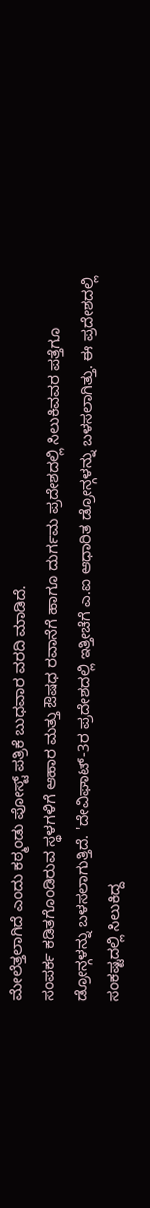ಮೇಲೆತ್ತಲಾಗಿದೆ ಎಂದು ಕಠ್ಮಂಡು ಪೋಸ್ಟ್ ಪತ್ರಿಕೆ ಬುಧವಾರ ವರದಿ ಮಾಡಿದೆ.
ಸಂಪರ್ಕ ಕಡಿತಗೊಂಡಿರುವ ಸ್ಥಳಗಳಿಗೆ ಆಹಾರ ಮತ್ತು ಔಷಧ ರವಾನೆಗೆ ಹಾಗೂ ದುರ್ಗಮ ಪ್ರದೇಶದಲ್ಲಿ ಸಿಲುಕಿವವರ ಪತ್ತೆಗೂ ಡ್ರೋನ್ಗಳನ್ನು ಬಳಸಲಾಗುತ್ತಿದೆ. 'ದೇವಿಘಾಟ್-3ರ ಪ್ರದೇಶದಲ್ಲಿ ಇತ್ತೀಚೆಗೆ ಎ.ಐ ಆಧಾರಿತ ಡ್ರೋನ್ಗಳನ್ನು ಬಳಸಲಾಗಿತ್ತು. ಈ ಪ್ರದೇಶದಲ್ಲಿ ಸಂಕಷ್ಟದಲ್ಲಿ ಸಿಲುಕಿದ್ದ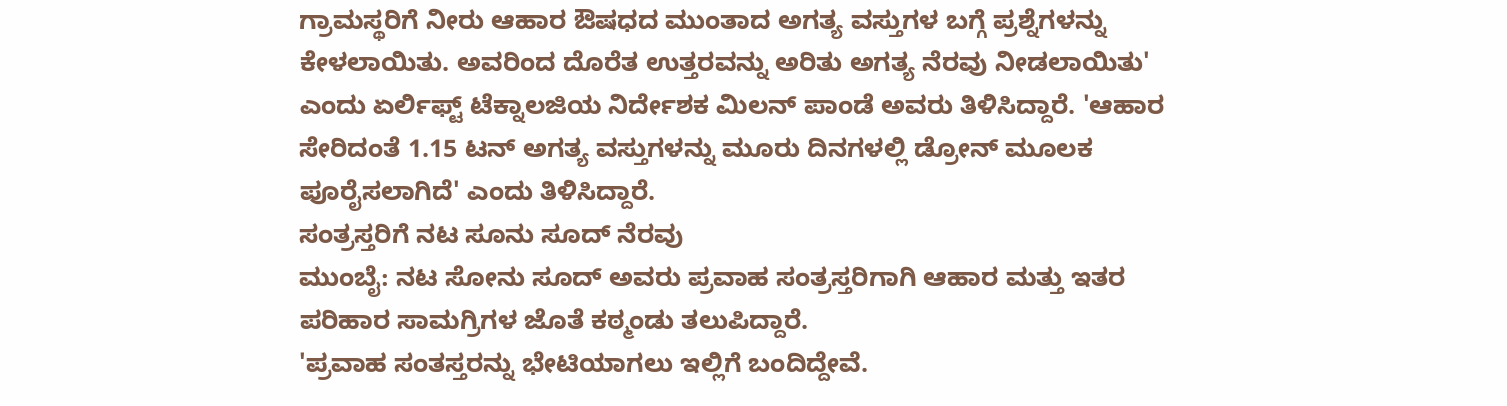ಗ್ರಾಮಸ್ಥರಿಗೆ ನೀರು ಆಹಾರ ಔಷಧದ ಮುಂತಾದ ಅಗತ್ಯ ವಸ್ತುಗಳ ಬಗ್ಗೆ ಪ್ರಶ್ನೆಗಳನ್ನು ಕೇಳಲಾಯಿತು. ಅವರಿಂದ ದೊರೆತ ಉತ್ತರವನ್ನು ಅರಿತು ಅಗತ್ಯ ನೆರವು ನೀಡಲಾಯಿತು' ಎಂದು ಏರ್ಲಿಫ್ಟ್ ಟೆಕ್ನಾಲಜಿಯ ನಿರ್ದೇಶಕ ಮಿಲನ್ ಪಾಂಡೆ ಅವರು ತಿಳಿಸಿದ್ದಾರೆ. 'ಆಹಾರ ಸೇರಿದಂತೆ 1.15 ಟನ್ ಅಗತ್ಯ ವಸ್ತುಗಳನ್ನು ಮೂರು ದಿನಗಳಲ್ಲಿ ಡ್ರೋನ್ ಮೂಲಕ ಪೂರೈಸಲಾಗಿದೆ' ಎಂದು ತಿಳಿಸಿದ್ದಾರೆ.
ಸಂತ್ರಸ್ತರಿಗೆ ನಟ ಸೂನು ಸೂದ್ ನೆರವು
ಮುಂಬೈ: ನಟ ಸೋನು ಸೂದ್ ಅವರು ಪ್ರವಾಹ ಸಂತ್ರಸ್ತರಿಗಾಗಿ ಆಹಾರ ಮತ್ತು ಇತರ ಪರಿಹಾರ ಸಾಮಗ್ರಿಗಳ ಜೊತೆ ಕಠ್ಮಂಡು ತಲುಪಿದ್ದಾರೆ.
'ಪ್ರವಾಹ ಸಂತಸ್ತರನ್ನು ಭೇಟಿಯಾಗಲು ಇಲ್ಲಿಗೆ ಬಂದಿದ್ದೇವೆ.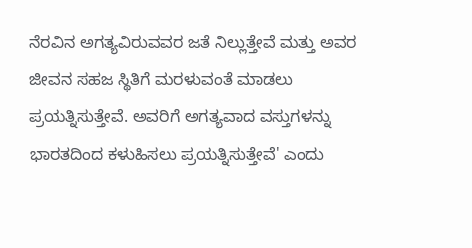ನೆರವಿನ ಅಗತ್ಯವಿರುವವರ ಜತೆ ನಿಲ್ಲುತ್ತೇವೆ ಮತ್ತು ಅವರ ಜೀವನ ಸಹಜ ಸ್ಥಿತಿಗೆ ಮರಳುವಂತೆ ಮಾಡಲು ಪ್ರಯತ್ನಿಸುತ್ತೇವೆ. ಅವರಿಗೆ ಅಗತ್ಯವಾದ ವಸ್ತುಗಳನ್ನು ಭಾರತದಿಂದ ಕಳುಹಿಸಲು ಪ್ರಯತ್ನಿಸುತ್ತೇವೆ' ಎಂದು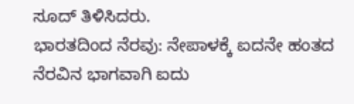ಸೂದ್ ತಿಳಿಸಿದರು.
ಭಾರತದಿಂದ ನೆರವು: ನೇಪಾಳಕ್ಕೆ ಐದನೇ ಹಂತದ ನೆರವಿನ ಭಾಗವಾಗಿ ಐದು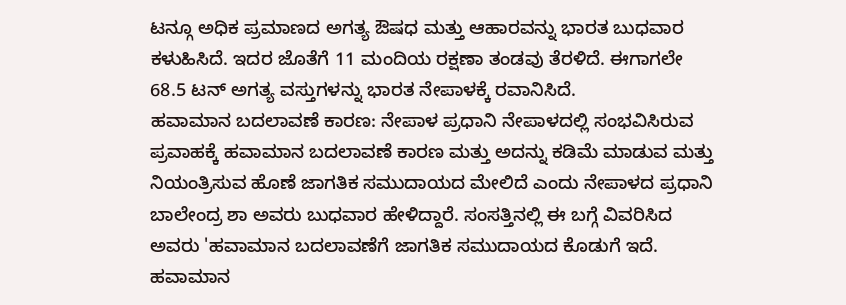ಟನ್ಗೂ ಅಧಿಕ ಪ್ರಮಾಣದ ಅಗತ್ಯ ಔಷಧ ಮತ್ತು ಆಹಾರವನ್ನು ಭಾರತ ಬುಧವಾರ ಕಳುಹಿಸಿದೆ. ಇದರ ಜೊತೆಗೆ 11 ಮಂದಿಯ ರಕ್ಷಣಾ ತಂಡವು ತೆರಳಿದೆ. ಈಗಾಗಲೇ 68.5 ಟನ್ ಅಗತ್ಯ ವಸ್ತುಗಳನ್ನು ಭಾರತ ನೇಪಾಳಕ್ಕೆ ರವಾನಿಸಿದೆ.
ಹವಾಮಾನ ಬದಲಾವಣೆ ಕಾರಣ: ನೇಪಾಳ ಪ್ರಧಾನಿ ನೇಪಾಳದಲ್ಲಿ ಸಂಭವಿಸಿರುವ ಪ್ರವಾಹಕ್ಕೆ ಹವಾಮಾನ ಬದಲಾವಣೆ ಕಾರಣ ಮತ್ತು ಅದನ್ನು ಕಡಿಮೆ ಮಾಡುವ ಮತ್ತು ನಿಯಂತ್ರಿಸುವ ಹೊಣೆ ಜಾಗತಿಕ ಸಮುದಾಯದ ಮೇಲಿದೆ ಎಂದು ನೇಪಾಳದ ಪ್ರಧಾನಿ ಬಾಲೇಂದ್ರ ಶಾ ಅವರು ಬುಧವಾರ ಹೇಳಿದ್ದಾರೆ. ಸಂಸತ್ತಿನಲ್ಲಿ ಈ ಬಗ್ಗೆ ವಿವರಿಸಿದ ಅವರು 'ಹವಾಮಾನ ಬದಲಾವಣೆಗೆ ಜಾಗತಿಕ ಸಮುದಾಯದ ಕೊಡುಗೆ ಇದೆ. ಹವಾಮಾನ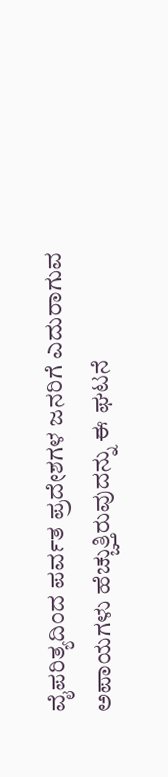ವೈಪರಿತ್ಯದಿಂದ ಪರ್ವತ ಪ್ರದೇಶಗಳ ಜನರಿಗೆ ಎದುರಾಗುವ ಅಪಾಯಗಳು ಹೆಚ್ಚುತ್ತಿರುವುದನ್ನು ಈ ಘಟನೆ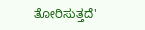ತೋರಿಸುತ್ತದೆ'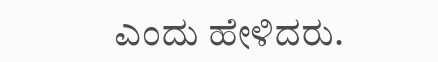ಎಂದು ಹೇಳಿದರು.